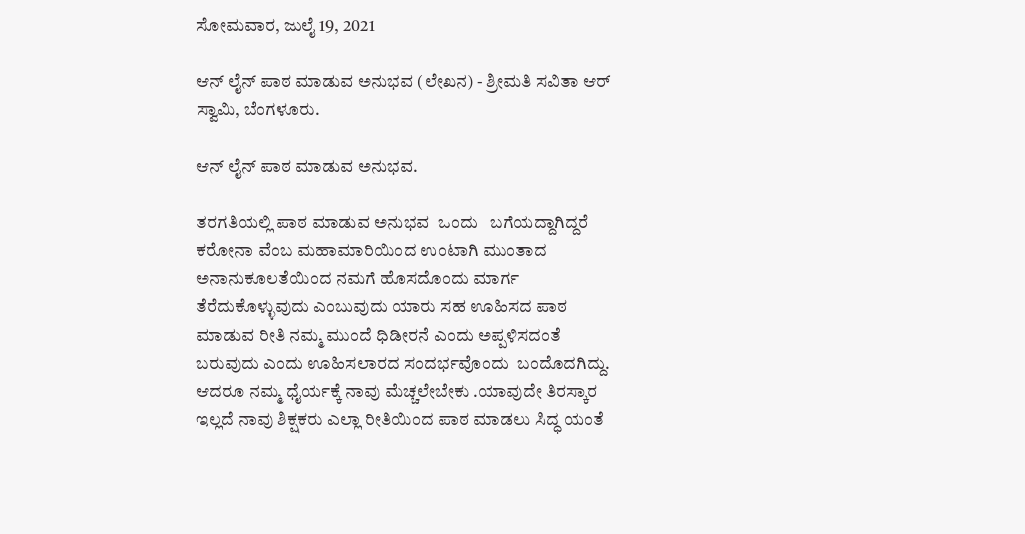ಸೋಮವಾರ, ಜುಲೈ 19, 2021

ಆನ್ ಲೈನ್ ಪಾಠ ಮಾಡುವ ಅನುಭವ (ಲೇಖನ) - ಶ್ರೀಮತಿ ಸವಿತಾ ಆರ್ ಸ್ವಾಮಿ, ಬೆಂಗಳೂರು.

ಆನ್ ಲೈನ್ ಪಾಠ ಮಾಡುವ ಅನುಭವ.

ತರಗತಿಯಲ್ಲಿ ಪಾಠ ಮಾಡುವ ಅನುಭವ  ಒಂದು   ಬಗೆಯದ್ದಾಗಿದ್ದರೆ ಕರೋನಾ ವೆಂಬ ಮಹಾಮಾರಿಯಿಂದ ಉಂಟಾಗಿ ಮುಂತಾದ ಅನಾನುಕೂಲತೆಯಿಂದ ನಮಗೆ ಹೊಸದೊಂದು ಮಾರ್ಗ ತೆರೆದುಕೊಳ್ಳುವುದು ಎಂಬುವುದು ಯಾರು ಸಹ ಊಹಿಸದ ಪಾಠ ಮಾಡುವ ರೀತಿ ನಮ್ಮ ಮುಂದೆ ಧಿಡೀರನೆ ಎಂದು ಅಪ್ಪಳಿಸದಂತೆ ಬರುವುದು ಎಂದು ಊಹಿಸಲಾರದ ಸಂದರ್ಭವೊಂದು  ಬಂದೊದಗಿದ್ದು.
ಆದರೂ ನಮ್ಮ ಧೈರ್ಯಕ್ಕೆ ನಾವು ಮೆಚ್ಚಲೇಬೇಕು .ಯಾವುದೇ ತಿರಸ್ಕಾರ ಇಲ್ಲದೆ ನಾವು ಶಿಕ್ಷಕರು ಎಲ್ಲಾ ರೀತಿಯಿಂದ ಪಾಠ ಮಾಡಲು ಸಿದ್ಧ ಯಂತೆ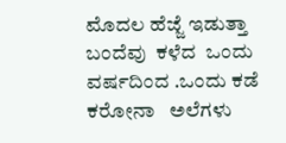ಮೊದಲ ಹೆಜ್ಜೆ ಇಡುತ್ತಾ ಬಂದೆವು  ಕಳೆದ  ಒಂದು ವರ್ಷದಿಂದ .ಒಂದು ಕಡೆ ಕರೋನಾ   ಅಲೆಗಳು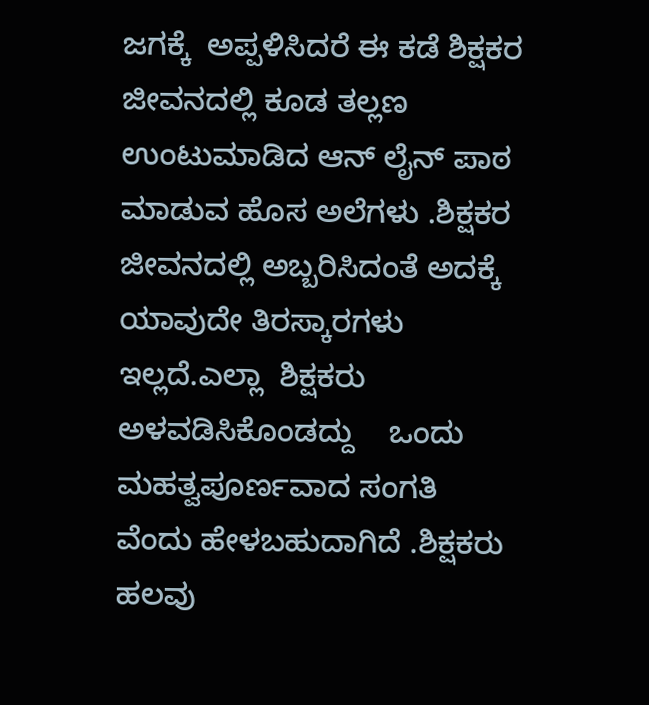ಜಗಕ್ಕೆ  ಅಪ್ಪಳಿಸಿದರೆ ಈ ಕಡೆ ಶಿಕ್ಷಕರ ಜೀವನದಲ್ಲಿ ಕೂಡ ತಲ್ಲಣ ಉಂಟುಮಾಡಿದ ಆನ್ ಲೈನ್ ಪಾಠ ಮಾಡುವ ಹೊಸ ಅಲೆಗಳು .ಶಿಕ್ಷಕರ ಜೀವನದಲ್ಲಿ ಅಬ್ಬರಿಸಿದಂತೆ ಅದಕ್ಕೆ ಯಾವುದೇ ತಿರಸ್ಕಾರಗಳು ಇಲ್ಲದೆ.ಎಲ್ಲಾ  ಶಿಕ್ಷಕರು ಅಳವಡಿಸಿಕೊಂಡದ್ದು    ಒಂದು ಮಹತ್ವಪೂರ್ಣವಾದ ಸಂಗತಿ ವೆಂದು ಹೇಳಬಹುದಾಗಿದೆ .ಶಿಕ್ಷಕರು  ಹಲವು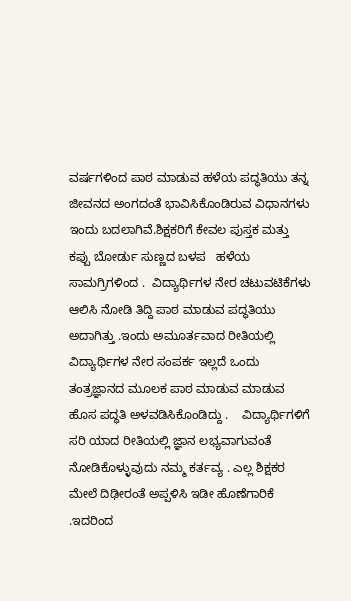ವರ್ಷಗಳಿಂದ ಪಾಠ ಮಾಡುವ ಹಳೆಯ ಪದ್ಧತಿಯು ತನ್ನ ಜೀವನದ ಅಂಗದಂತೆ ಭಾವಿಸಿಕೊಂಡಿರುವ ವಿಧಾನಗಳು ಇಂದು ಬದಲಾಗಿವೆ.ಶಿಕ್ಷಕರಿಗೆ ಕೇವಲ ಪುಸ್ತಕ ಮತ್ತು ಕಪ್ಪು ಬೋರ್ಡು ಸುಣ್ಣದ ಬಳಪ   ಹಳೆಯ ಸಾಮಗ್ರಿಗಳಿಂದ .  ವಿದ್ಯಾರ್ಥಿಗಳ ನೇರ ಚಟುವಟಿಕೆಗಳು ಆಲಿಸಿ ನೋಡಿ ತಿದ್ದಿ ಪಾಠ ಮಾಡುವ ಪದ್ಧತಿಯು ಅದಾಗಿತ್ತು .ಇಂದು ಅಮೂರ್ತವಾದ ರೀತಿಯಲ್ಲಿ ವಿದ್ಯಾರ್ಥಿಗಳ ನೇರ ಸಂಪರ್ಕ ಇಲ್ಲದೆ ಒಂದು ತಂತ್ರಜ್ಞಾನದ ಮೂಲಕ ಪಾಠ ಮಾಡುವ ಮಾಡುವ ಹೊಸ ಪದ್ಧತಿ ಅಳವಡಿಸಿಕೊಂಡಿದ್ದು .    ವಿದ್ಯಾರ್ಥಿಗಳಿಗೆ ಸರಿ ಯಾದ ರೀತಿಯಲ್ಲಿ ಜ್ಞಾನ ಲಭ್ಯವಾಗುವಂತೆ ನೋಡಿಕೊಳ್ಳುವುದು ನಮ್ಮ ಕರ್ತವ್ಯ . ಎಲ್ಲ ಶಿಕ್ಷಕರ ಮೇಲೆ ದಿಢೀರಂತೆ ಅಪ್ಪಳಿಸಿ ಇಡೀ ಹೊಣೆಗಾರಿಕೆ .ಇದರಿಂದ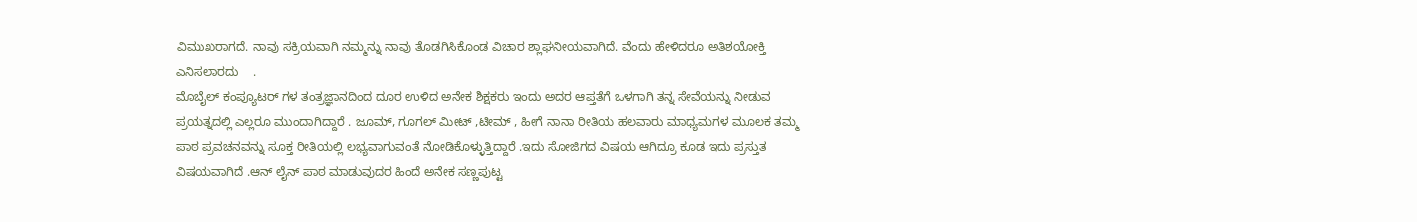ವಿಮುಖರಾಗದೆ. ನಾವು ಸಕ್ರಿಯವಾಗಿ ನಮ್ಮನ್ನು ನಾವು ತೊಡಗಿಸಿಕೊಂಡ ವಿಚಾರ ಶ್ಲಾಘನೀಯವಾಗಿದೆ. ವೆಂದು ಹೇಳಿದರೂ ಅತಿಶಯೋಕ್ತಿ ಎನಿಸಲಾರದು    .
ಮೊಬೈಲ್ ಕಂಪ್ಯೂಟರ್ ಗಳ ತಂತ್ರಜ್ಞಾನದಿಂದ ದೂರ ಉಳಿದ ಅನೇಕ ಶಿಕ್ಷಕರು ಇಂದು ಅದರ ಆಪ್ತತೆಗೆ ಒಳಗಾಗಿ ತನ್ನ ಸೇವೆಯನ್ನು ನೀಡುವ ಪ್ರಯತ್ನದಲ್ಲಿ ಎಲ್ಲರೂ ಮುಂದಾಗಿದ್ದಾರೆ . ಜೂಮ್, ಗೂಗಲ್ ಮೀಟ್ ,ಟೀಮ್ , ಹೀಗೆ ನಾನಾ ರೀತಿಯ ಹಲವಾರು ಮಾಧ್ಯಮಗಳ ಮೂಲಕ ತಮ್ಮ ಪಾಠ ಪ್ರವಚನವನ್ನು ಸೂಕ್ತ ರೀತಿಯಲ್ಲಿ ಲಭ್ಯವಾಗುವಂತೆ ನೋಡಿಕೊಳ್ಳುತ್ತಿದ್ದಾರೆ .ಇದು ಸೋಜಿಗದ ವಿಷಯ ಆಗಿದ್ರೂ ಕೂಡ ಇದು ಪ್ರಸ್ತುತ ವಿಷಯವಾಗಿದೆ .ಆನ್ ಲೈನ್ ಪಾಠ ಮಾಡುವುದರ ಹಿಂದೆ ಅನೇಕ ಸಣ್ಣಪುಟ್ಟ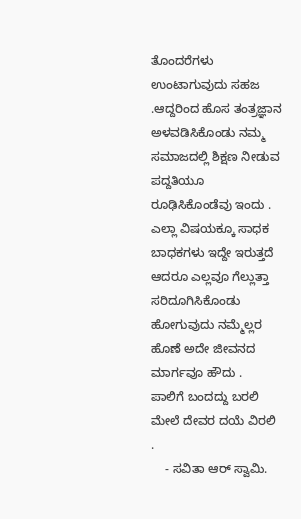ತೊಂದರೆಗಳು ಉಂಟಾಗುವುದು ಸಹಜ .ಆದ್ದರಿಂದ ಹೊಸ ತಂತ್ರಜ್ಞಾನ ಅಳವಡಿಸಿಕೊಂಡು ನಮ್ಮ ಸಮಾಜದಲ್ಲಿ ಶಿಕ್ಷಣ ನೀಡುವ ಪದ್ದತಿಯೂ ರೂಢಿಸಿಕೊಂಡೆವು ಇಂದು . ಎಲ್ಲಾ ವಿಷಯಕ್ಕೂ ಸಾಧಕ ಬಾಧಕಗಳು ಇದ್ದೇ ಇರುತ್ತದೆ ಆದರೂ ಎಲ್ಲವೂ ಗೆಲ್ಲುತ್ತಾ ಸರಿದೂಗಿಸಿಕೊಂಡು ಹೋಗುವುದು ನಮ್ಮೆಲ್ಲರ ಹೊಣೆ ಅದೇ ಜೀವನದ ಮಾರ್ಗವೂ ಹೌದು .
ಪಾಲಿಗೆ ಬಂದದ್ದು ಬರಲಿ ಮೇಲೆ ದೇವರ ದಯೆ ವಿರಲಿ .
    - ಸವಿತಾ ಆರ್ ಸ್ವಾಮಿ.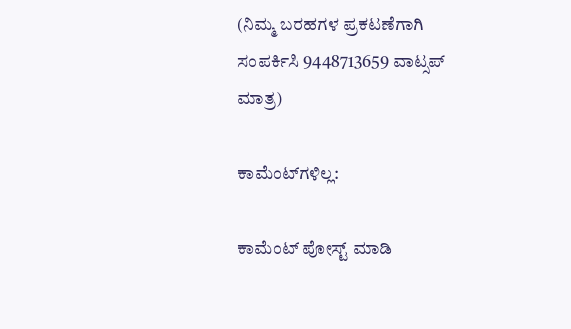(ನಿಮ್ಮ ಬರಹಗಳ ಪ್ರಕಟಣೆಗಾಗಿ ಸಂಪರ್ಕಿಸಿ 9448713659 ವಾಟ್ಸಪ್ ಮಾತ್ರ)

ಕಾಮೆಂಟ್‌ಗಳಿಲ್ಲ:

ಕಾಮೆಂಟ್‌‌ ಪೋಸ್ಟ್‌ ಮಾಡಿ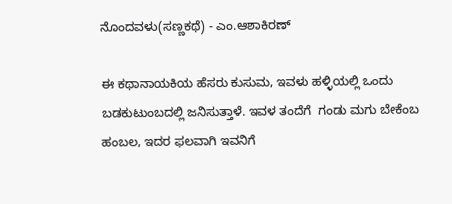ನೊಂದವಳು(ಸಣ್ಣಕಥೆ) - ಎಂ.ಆಶಾಕಿರಣ್

ಈ ಕಥಾನಾಯಕಿಯ ಹೆಸರು ಕುಸುಮ, ಇವಳು ಹಳ್ಳಿಯಲ್ಲಿ ಒಂದು ಬಡಕುಟುಂಬದಲ್ಲಿ ಜನಿಸುತ್ತಾಳೆ. ಇವಳ ತಂದೆಗೆ  ಗಂಡು ಮಗು ಬೇಕೆಂಬ ಹಂಬಲ, ಇದರ ಫಲವಾಗಿ ಇವನಿಗೆ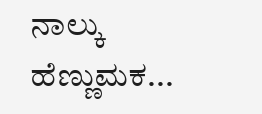ನಾಲ್ಕು ಹೆಣ್ಣುಮಕ...